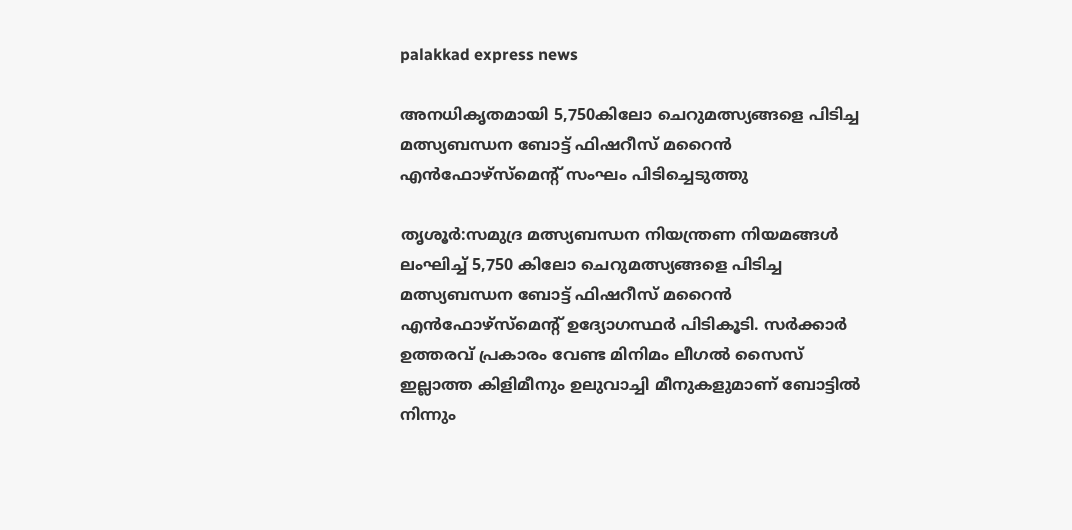palakkad express news

അനധികൃതമായി 5,750കിലോ ചെറുമത്സ്യങ്ങളെ പിടിച്ച മത്സ്യബന്ധന ബോട്ട് ഫിഷറീസ് മറൈൻ എൻഫോഴ്സ്മെന്റ് സംഘം പിടിച്ചെടുത്തു

തൃശൂർ:സമുദ്ര മത്സ്യബന്ധന നിയന്ത്രണ നിയമങ്ങൾ ലംഘിച്ച് 5,750 കിലോ ചെറുമത്സ്യങ്ങളെ പിടിച്ച മത്സ്യബന്ധന ബോട്ട് ഫിഷറീസ് മറൈൻ എൻഫോഴ്സ്മെന്റ് ഉദ്യോഗസ്ഥർ പിടികൂടി. സർക്കാർ ഉത്തരവ് പ്രകാരം വേണ്ട മിനിമം ലീഗൽ സൈസ് ഇല്ലാത്ത കിളിമീനും ഉലുവാച്ചി മീനുകളുമാണ് ബോട്ടിൽ നിന്നും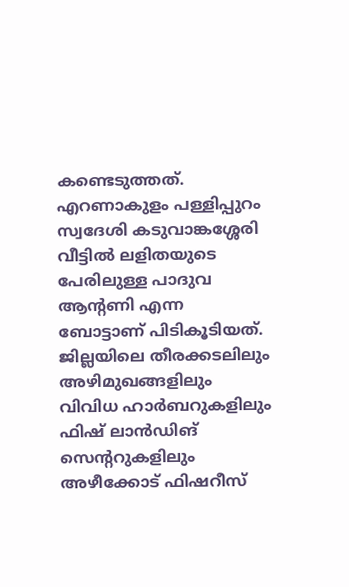കണ്ടെടുത്തത്. എറണാകുളം പള്ളിപ്പുറം സ്വദേശി കടുവാങ്കശ്ശേരി വീട്ടിൽ ലളിതയുടെ പേരിലുള്ള പാദുവ ആന്റണി എന്ന ബോട്ടാണ് പിടികൂടിയത്. ജില്ലയിലെ തീരക്കടലിലും അഴിമുഖങ്ങളിലും വിവിധ ഹാർബറുകളിലും ഫിഷ് ലാൻഡിങ് സെന്ററുകളിലും അഴീക്കോട് ഫിഷറീസ്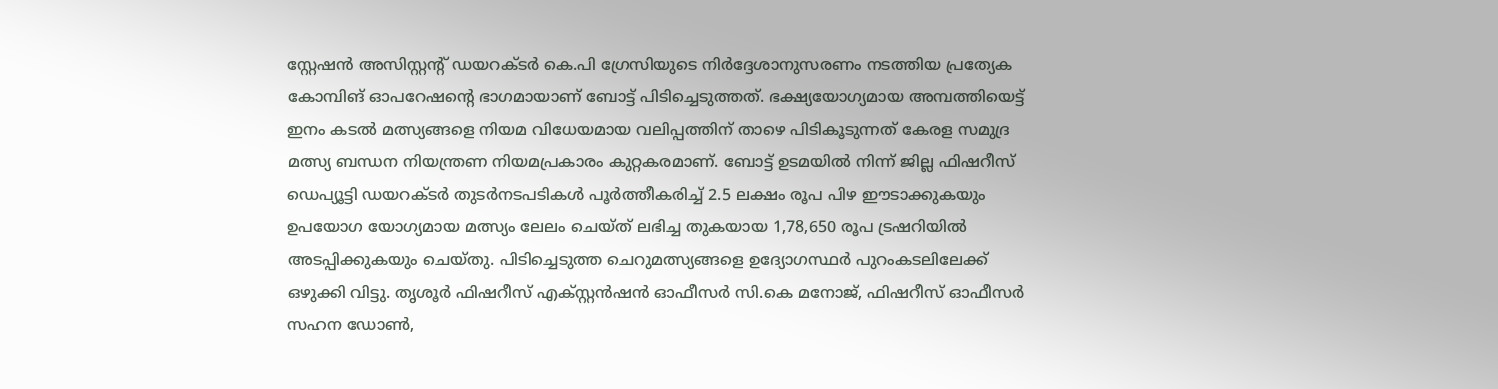സ്റ്റേഷൻ അസിസ്റ്റന്റ് ഡയറക്ടർ കെ.പി ഗ്രേസിയുടെ നിർദ്ദേശാനുസരണം നടത്തിയ പ്രത്യേക കോമ്പിങ് ഓപറേഷന്റെ ഭാഗമായാണ് ബോട്ട് പിടിച്ചെടുത്തത്. ഭക്ഷ്യയോഗ്യമായ അമ്പത്തിയെട്ട് ഇനം കടൽ മത്സ്യങ്ങളെ നിയമ വിധേയമായ വലിപ്പത്തിന് താഴെ പിടികൂടുന്നത് കേരള സമുദ്ര മത്സ്യ ബന്ധന നിയന്ത്രണ നിയമപ്രകാരം കുറ്റകരമാണ്. ബോട്ട് ഉടമയിൽ നിന്ന് ജില്ല ഫിഷറീസ് ഡെപ്യൂട്ടി ഡയറക്ടർ തുടർനടപടികൾ പൂർത്തീകരിച്ച് 2.5 ലക്ഷം രൂപ പിഴ ഈടാക്കുകയും ഉപയോഗ യോഗ്യമായ മത്സ്യം ലേലം ചെയ്ത് ലഭിച്ച തുകയായ 1,78,650 രൂപ ട്രഷറിയിൽ അടപ്പിക്കുകയും ചെയ്തു. പിടിച്ചെടുത്ത ചെറുമത്സ്യങ്ങളെ ഉദ്യോഗസ്ഥർ പുറംകടലിലേക്ക് ഒഴുക്കി വിട്ടു. തൃശൂർ ഫിഷറീസ് എക്സ്റ്റൻഷൻ ഓഫീസർ സി.കെ മനോജ്, ഫിഷറീസ് ഓഫീസർ സഹന ഡോൺ,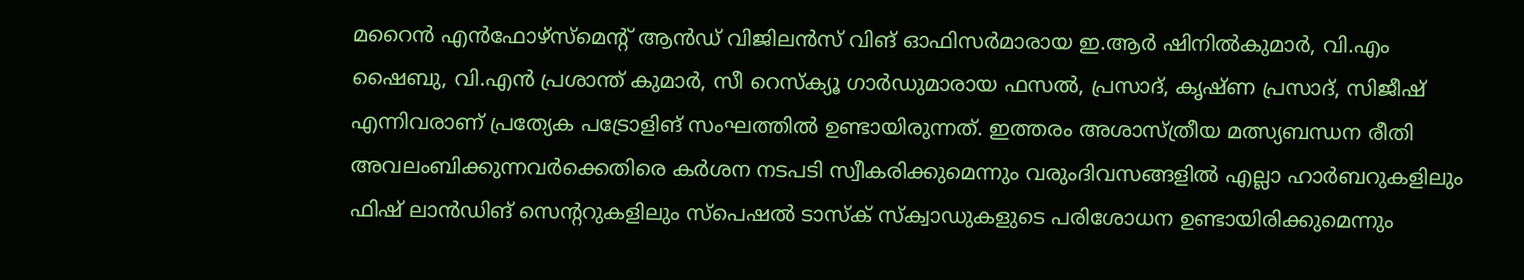മറൈൻ എൻഫോഴ്സ്മെന്റ് ആൻഡ് വിജിലൻസ് വിങ് ഓഫിസർമാരായ ഇ.ആർ ഷിനിൽകുമാർ, വി.എം ഷൈബു, വി.എൻ പ്രശാന്ത് കുമാർ, സീ റെസ്ക്യൂ ഗാർഡുമാരായ ഫസൽ, പ്രസാദ്, കൃഷ്ണ പ്രസാദ്, സിജീഷ് എന്നിവരാണ് പ്രത്യേക പട്രോളിങ് സംഘത്തിൽ ഉണ്ടായിരുന്നത്. ഇത്തരം അശാസ്ത്രീയ മത്സ്യബന്ധന രീതി അവലംബിക്കുന്നവര്‍ക്കെതിരെ കര്‍ശന നടപടി സ്വീകരിക്കുമെന്നും വരുംദിവസങ്ങളിൽ എല്ലാ ഹാർബറുകളിലും ഫിഷ് ലാൻഡിങ് സെന്ററുകളിലും സ്പെഷൽ ടാസ്ക് സ്‌ക്വാഡുകളുടെ പരിശോധന ഉണ്ടായിരിക്കുമെന്നും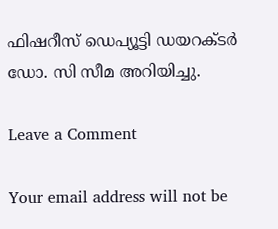ഫിഷറീസ് ഡെപ്യൂട്ടി ഡയറക്ടർ  ഡോ. സി സീമ അറിയിച്ചു.

Leave a Comment

Your email address will not be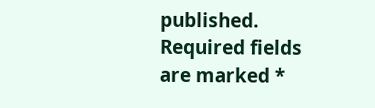published. Required fields are marked *